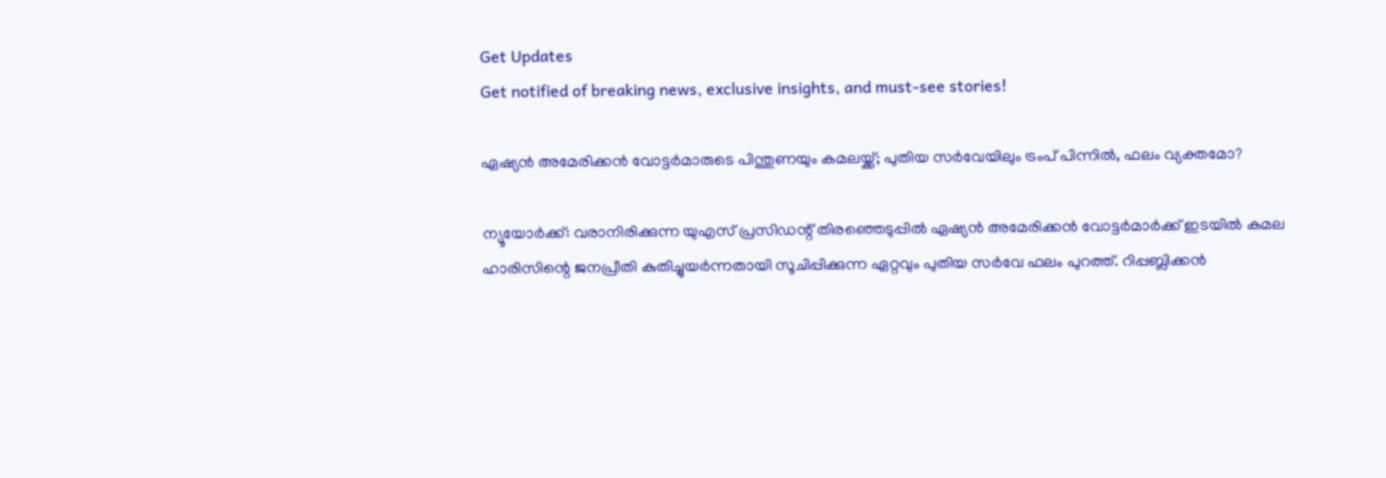Get Updates
Get notified of breaking news, exclusive insights, and must-see stories!

ഏഷ്യൻ അമേരിക്കൻ വോട്ടർമാരുടെ പിന്തുണയും കമലയ്ക്ക്; പുതിയ സർവേയിലും ട്രംപ് പിന്നിൽ, ഫലം വ്യക്തമോ?

ന്യൂയോർക്ക്: വരാനിരിക്കുന്ന യുഎസ് പ്രസിഡന്റ് തിരഞ്ഞെടുപ്പിൽ ഏഷ്യൻ അമേരിക്കൻ വോട്ടർമാർക്ക് ഇടയിൽ കമല ഹാരിസിന്റെ ജനപ്രീതി കുതിച്ചുയർന്നതായി സൂചിപ്പിക്കുന്ന ഏറ്റവും പുതിയ സർവേ ഫലം പുറത്ത്. റിപ്പബ്ലിക്കൻ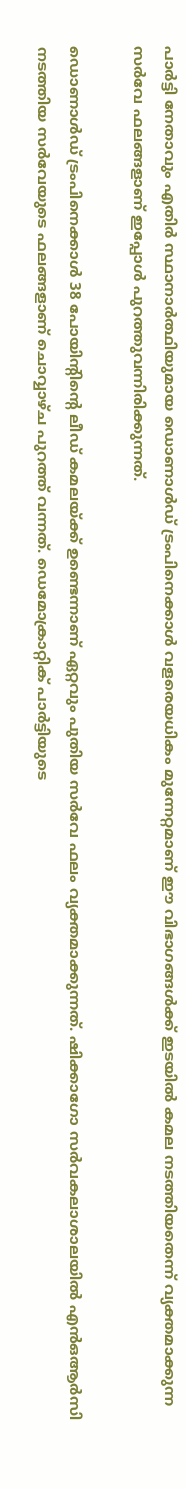പാർട്ടി നേതാവും എതിർ സ്ഥാനാർത്ഥിയുമായ ഡൊണാൾഡ് ട്രംപിനെക്കാൾ വളരെയധികം മുന്നേറ്റമാണ് ഈ വിഭാഗങ്ങൾക്ക് ഇടയിൽ കമല നടത്തിയതെന്ന് വ്യക്തമാക്കുന്ന സർവേ ഫലങ്ങളാണ് ഇപ്പോൾ പുറത്തുവന്നിരിക്കുന്നത്.

ഡൊണാൾഡ് ട്രംപിനെക്കാൾ 38 പോയിന്റിന്റെ ലീഡ് കമലയ്ക്ക് ഉണ്ടെന്നാണ് ഏറ്റവും പുതിയ സർവേ ഫലം വ്യക്തമാക്കുന്നത്. ഷിക്കാഗോ സർവകലാശാലയിൽ എൻഒആർസി നടത്തിയ സർവേയുടെ ഫലങ്ങളാണ് ചൊവ്വാഴ്‌ച പുറത്ത് വന്നത്. ഡെമോക്രാറ്റിക് പാർട്ടിയുടെ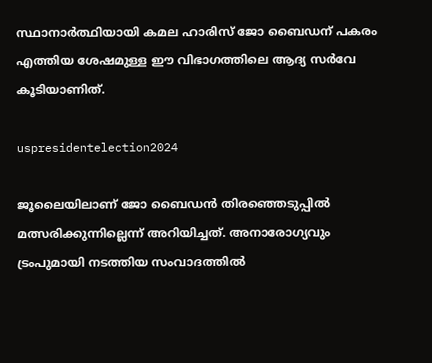സ്ഥാനാർത്ഥിയായി കമല ഹാരിസ് ജോ ബൈഡന് പകരം എത്തിയ ശേഷമുള്ള ഈ വിഭാഗത്തിലെ ആദ്യ സർവേ കൂടിയാണിത്.

uspresidentelection2024

ജൂലൈയിലാണ് ജോ ബൈഡൻ തിരഞ്ഞെടുപ്പിൽ മത്സരിക്കുന്നില്ലെന്ന് അറിയിച്ചത്. അനാരോഗ്യവും ട്രംപുമായി നടത്തിയ സംവാദത്തിൽ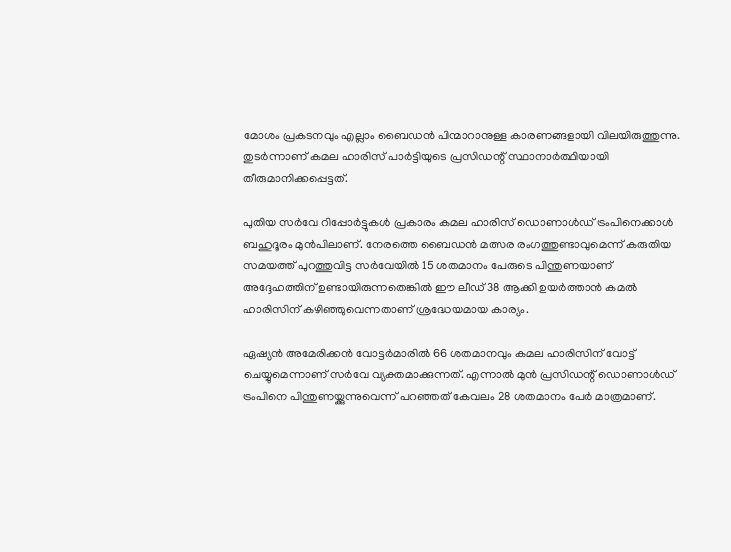മോശം പ്രകടനവും എല്ലാം ബൈഡൻ പിന്മാറാനുള്ള കാരണങ്ങളായി വിലയിരുത്തുന്നു. തുടർന്നാണ് കമല ഹാരിസ് പാർട്ടിയുടെ പ്രസിഡന്റ് സ്ഥാനാർത്ഥിയായി തീരുമാനിക്കപ്പെട്ടത്.

പുതിയ സർവേ റിപ്പോർട്ടുകൾ പ്രകാരം കമല ഹാരിസ് ഡൊണാൾഡ് ട്രംപിനെക്കാൾ ബഹുദൂരം മുൻപിലാണ്. നേരത്തെ ബൈഡൻ മത്സര രംഗത്തുണ്ടാവുമെന്ന് കരുതിയ സമയത്ത് പുറത്തുവിട്ട സർവേയിൽ 15 ശതമാനം പേരുടെ പിന്തുണയാണ് അദ്ദേഹത്തിന് ഉണ്ടായിരുന്നതെങ്കിൽ ഈ ലീഡ് 38 ആക്കി ഉയർത്താൻ കമൽ ഹാരിസിന് കഴിഞ്ഞുവെന്നതാണ് ശ്രദ്ധേയമായ കാര്യം.

ഏഷ്യൻ അമേരിക്കൻ വോട്ടർമാരിൽ 66 ശതമാനവും കമല ഹാരിസിന് വോട്ട് ചെയ്യുമെന്നാണ് സർവേ വ്യക്തമാക്കുന്നത്. എന്നാൽ മുൻ പ്രസിഡന്റ് ഡൊണാൾഡ് ട്രംപിനെ പിന്തുണയ്ക്കുന്നുവെന്ന് പറഞ്ഞത് കേവലം 28 ശതമാനം പേർ മാത്രമാണ്.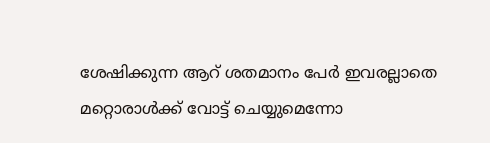ശേഷിക്കുന്ന ആറ് ശതമാനം പേർ ഇവരല്ലാതെ മറ്റൊരാൾക്ക് വോട്ട് ചെയ്യുമെന്നോ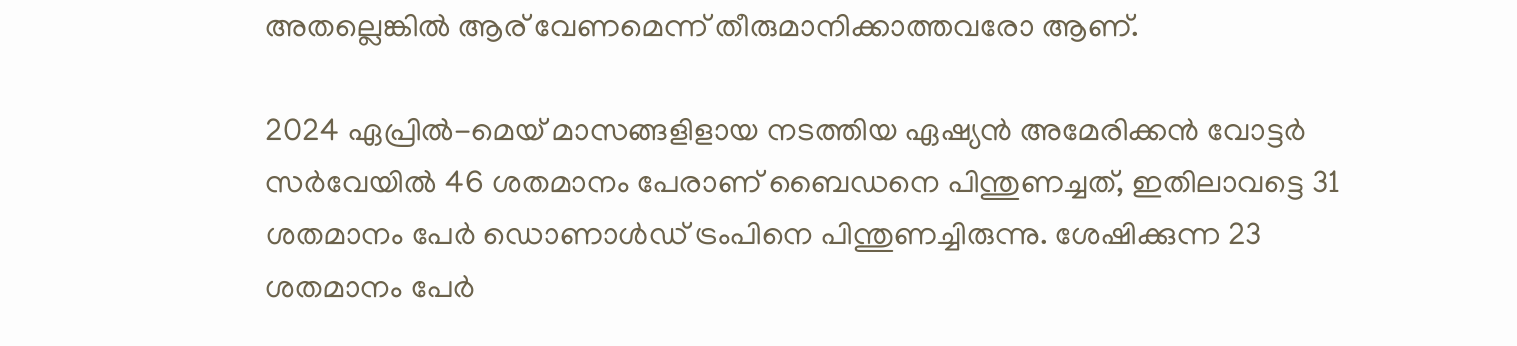അതല്ലെങ്കിൽ ആര് വേണമെന്ന് തീരുമാനിക്കാത്തവരോ ആണ്.

2024 ഏപ്രിൽ-മെയ് മാസങ്ങളിളായ നടത്തിയ ഏഷ്യൻ അമേരിക്കൻ വോട്ടർ സർവേയിൽ 46 ശതമാനം പേരാണ് ബൈഡനെ പിന്തുണച്ചത്, ഇതിലാവട്ടെ 31 ശതമാനം പേർ ഡൊണാൾഡ് ട്രംപിനെ പിന്തുണച്ചിരുന്നു. ശേഷിക്കുന്ന 23 ശതമാനം പേർ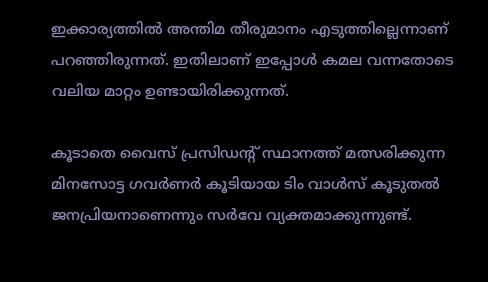ഇക്കാര്യത്തിൽ അന്തിമ തീരുമാനം എടുത്തില്ലെന്നാണ് പറഞ്ഞിരുന്നത്. ഇതിലാണ് ഇപ്പോൾ കമല വന്നതോടെ വലിയ മാറ്റം ഉണ്ടായിരിക്കുന്നത്.

കൂടാതെ വൈസ് പ്രസിഡന്റ് സ്ഥാനത്ത് മത്സരിക്കുന്ന മിനസോട്ട ഗവർണർ കൂടിയായ ടിം വാൾസ് കൂടുതൽ ജനപ്രിയനാണെന്നും സർവേ വ്യക്തമാക്കുന്നുണ്ട്.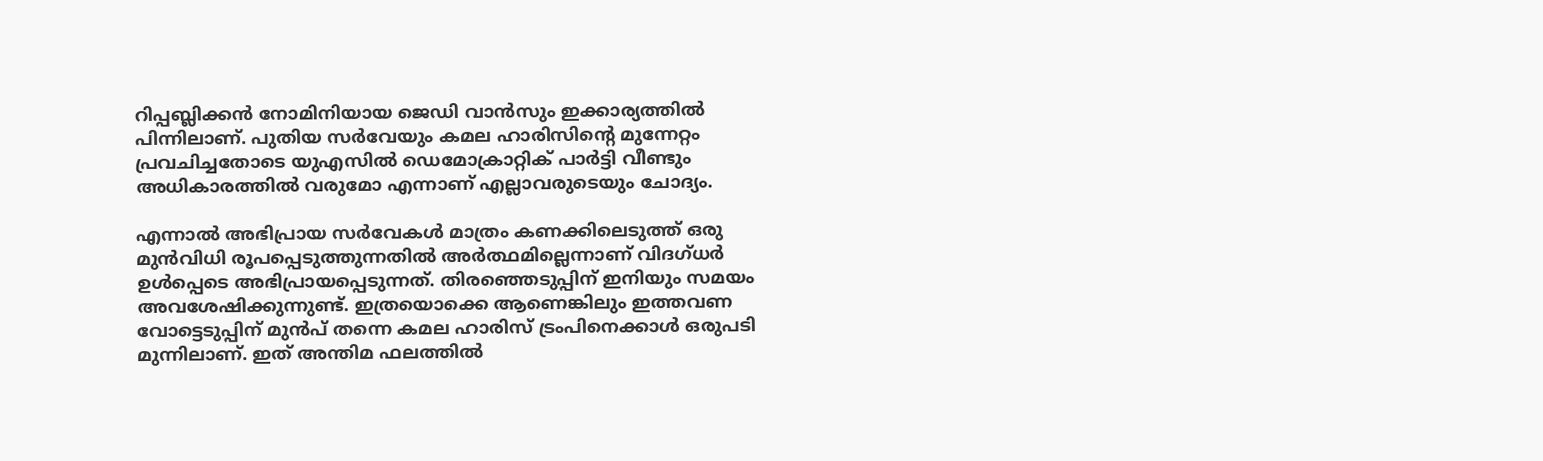റിപ്പബ്ലിക്കൻ നോമിനിയായ ജെഡി വാൻസും ഇക്കാര്യത്തിൽ പിന്നിലാണ്. പുതിയ സർവേയും കമല ഹാരിസിന്റെ മുന്നേറ്റം പ്രവചിച്ചതോടെ യുഎസിൽ ഡെമോക്രാറ്റിക് പാർട്ടി വീണ്ടും അധികാരത്തിൽ വരുമോ എന്നാണ് എല്ലാവരുടെയും ചോദ്യം.

എന്നാൽ അഭിപ്രായ സർവേകൾ മാത്രം കണക്കിലെടുത്ത് ഒരു മുൻവിധി രൂപപ്പെടുത്തുന്നതിൽ അർത്ഥമില്ലെന്നാണ് വിദഗ്‌ധർ ഉൾപ്പെടെ അഭിപ്രായപ്പെടുന്നത്. തിരഞ്ഞെടുപ്പിന് ഇനിയും സമയം അവശേഷിക്കുന്നുണ്ട്. ഇത്രയൊക്കെ ആണെങ്കിലും ഇത്തവണ വോട്ടെടുപ്പിന് മുൻപ് തന്നെ കമല ഹാരിസ് ട്രംപിനെക്കാൾ ഒരുപടി മുന്നിലാണ്. ഇത് അന്തിമ ഫലത്തിൽ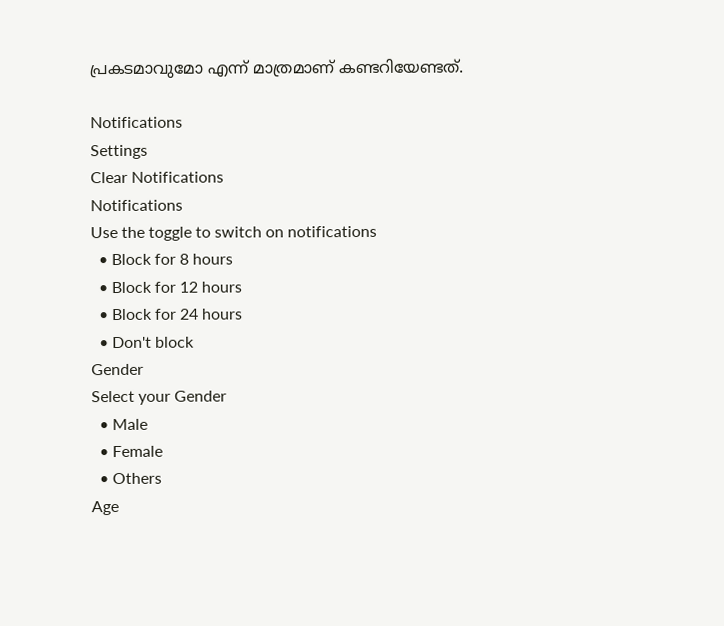പ്രകടമാവുമോ എന്ന് മാത്രമാണ് കണ്ടറിയേണ്ടത്.

Notifications
Settings
Clear Notifications
Notifications
Use the toggle to switch on notifications
  • Block for 8 hours
  • Block for 12 hours
  • Block for 24 hours
  • Don't block
Gender
Select your Gender
  • Male
  • Female
  • Others
Age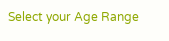Select your Age Range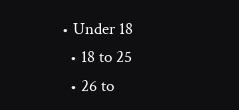• Under 18
  • 18 to 25
  • 26 to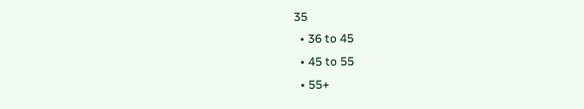35
  • 36 to 45
  • 45 to 55
  • 55+